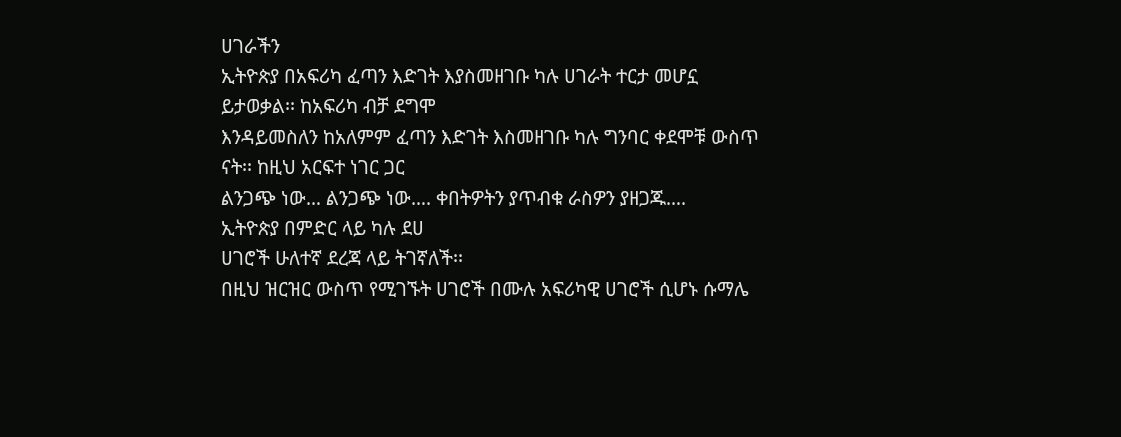ሀገራችን
ኢትዮጵያ በአፍሪካ ፈጣን እድገት እያስመዘገቡ ካሉ ሀገራት ተርታ መሆኗ ይታወቃል፡፡ ከአፍሪካ ብቻ ደግሞ
እንዳይመስለን ከአለምም ፈጣን እድገት እስመዘገቡ ካሉ ግንባር ቀደሞቹ ውስጥ ናት፡፡ ከዚህ አርፍተ ነገር ጋር
ልንጋጭ ነው… ልንጋጭ ነው…. ቀበትዎትን ያጥብቁ ራስዎን ያዘጋጁ….
ኢትዮጵያ በምድር ላይ ካሉ ደሀ
ሀገሮች ሁለተኛ ደረጃ ላይ ትገኛለች፡፡
በዚህ ዝርዝር ውስጥ የሚገኙት ሀገሮች በሙሉ አፍሪካዊ ሀገሮች ሲሆኑ ሱማሌ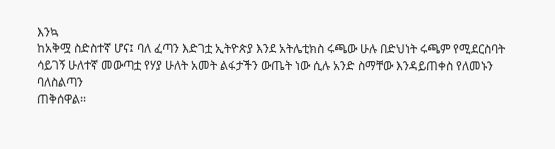እንኳ
ከአቅሟ ስድስተኛ ሆና፤ ባለ ፈጣን እድገቷ ኢትዮጵያ እንደ አትሌቲክስ ሩጫው ሁሉ በድህነት ሩጫም የሚደርስባት
ሳይገኝ ሁለተኛ መውጣቷ የሃያ ሁለት አመት ልፋታችን ውጤት ነው ሲሉ አንድ ስማቸው እንዳይጠቀስ የለመኑን ባለስልጣን
ጠቅሰዋል፡፡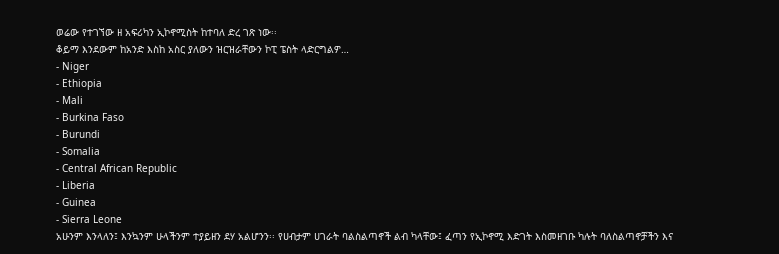ወሬው የተገኘው ዘ አፍሪካን ኢኮኖሚስት ከተባለ ድረ ገጽ ነው፡፡
ቆይማ እንደውም ከአንድ እስከ አስር ያለውን ዝርዝራቸውን ኮፒ ፔስት ላድርግልዎ…
- Niger
- Ethiopia
- Mali
- Burkina Faso
- Burundi
- Somalia
- Central African Republic
- Liberia
- Guinea
- Sierra Leone
አሁንም እንላለን፤ እንኳንም ሁላችንም ተያይዘን ደሃ አልሆንን፡፡ የሀብታም ሀገራት ባልስልጣኖች ልብ ካላቸው፤ ፈጣን የኢኮኖሚ እድገት እስመዘገቡ ካሉት ባለስልጣኖቻችን እና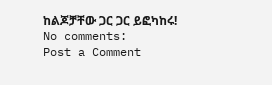ከልጆቻቸው ጋር ጋር ይፎካከሩ!
No comments:
Post a Comment